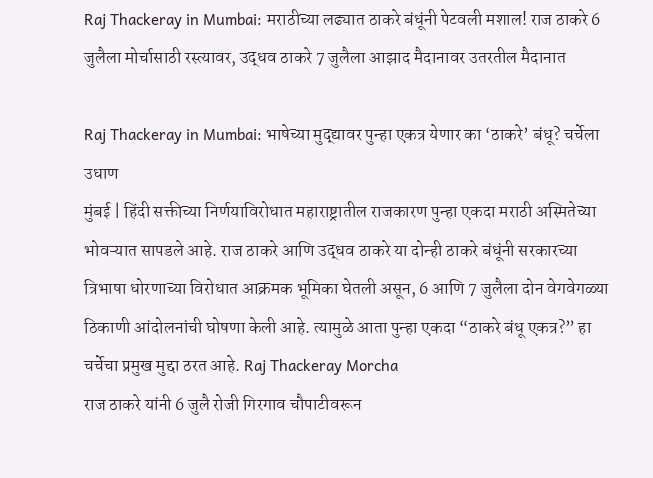Raj Thackeray in Mumbai: मराठीच्या लढ्यात ठाकरे बंधूंनी पेटवली मशाल! राज ठाकरे 6 जुलैला मोर्चासाठी रस्त्यावर, उद्धव ठाकरे 7 जुलैला आझाद मैदानावर उतरतील मैदानात

Raj Thackeray in Mumbai: भाषेच्या मुद्द्यावर पुन्हा एकत्र येणार का ‘ठाकरे’ बंधू? चर्चेला उधाण
मुंबई | हिंदी सक्तीच्या निर्णयाविरोधात महाराष्ट्रातील राजकारण पुन्हा एकदा मराठी अस्मितेच्या भोवऱ्यात सापडले आहे. राज ठाकरे आणि उद्धव ठाकरे या दोन्ही ठाकरे बंधूंनी सरकारच्या त्रिभाषा धोरणाच्या विरोधात आक्रमक भूमिका घेतली असून, 6 आणि 7 जुलैला दोन वेगवेगळ्या ठिकाणी आंदोलनांची घोषणा केली आहे. त्यामुळे आता पुन्हा एकदा “ठाकरे बंधू एकत्र?” हा चर्चेचा प्रमुख मुद्दा ठरत आहे. Raj Thackeray Morcha
राज ठाकरे यांनी 6 जुलै रोजी गिरगाव चौपाटीवरून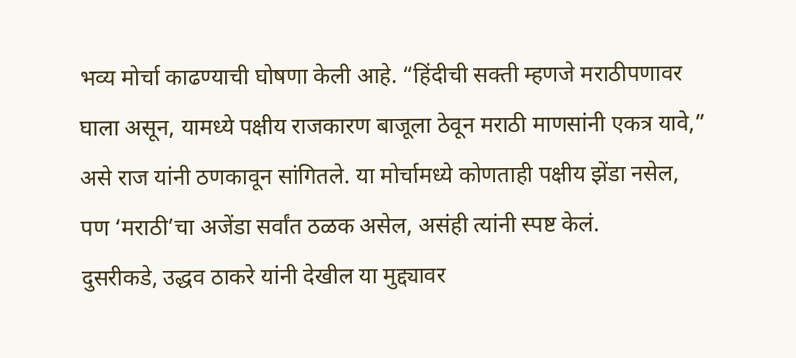भव्य मोर्चा काढण्याची घोषणा केली आहे. “हिंदीची सक्ती म्हणजे मराठीपणावर घाला असून, यामध्ये पक्षीय राजकारण बाजूला ठेवून मराठी माणसांनी एकत्र यावे,” असे राज यांनी ठणकावून सांगितले. या मोर्चामध्ये कोणताही पक्षीय झेंडा नसेल, पण ‘मराठी’चा अजेंडा सर्वांत ठळक असेल, असंही त्यांनी स्पष्ट केलं.
दुसरीकडे, उद्धव ठाकरे यांनी देखील या मुद्द्यावर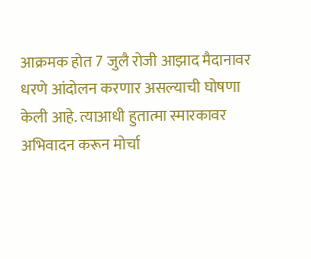आक्रमक होत 7 जुलै रोजी आझाद मैदानावर धरणे आंदोलन करणार असल्याची घोषणा केली आहे. त्याआधी हुतात्मा स्मारकावर अभिवादन करून मोर्चा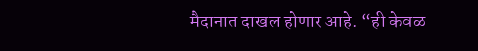मैदानात दाखल होणार आहे. “ही केवळ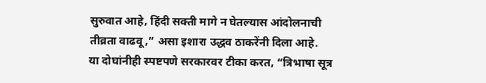सुरुवात आहे, हिंदी सक्ती मागे न घेतल्यास आंदोलनाची तीव्रता वाढवू,” असा इशारा उद्धव ठाकरेंनी दिला आहे.
या दोघांनीही स्पष्टपणे सरकारवर टीका करत, “त्रिभाषा सूत्र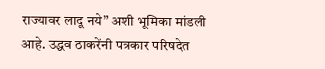राज्यावर लादू नये” अशी भूमिका मांडली आहे. उद्धव ठाकरेंनी पत्रकार परिषदेत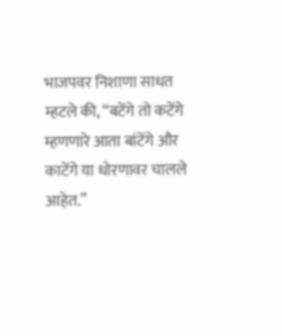भाजपवर निशाणा साधत म्हटले की, “बटेंगे तो कटेंगे म्हणणारे आता बांटेंगे और काटेंगे या धोरणावर चालले आहेत.”